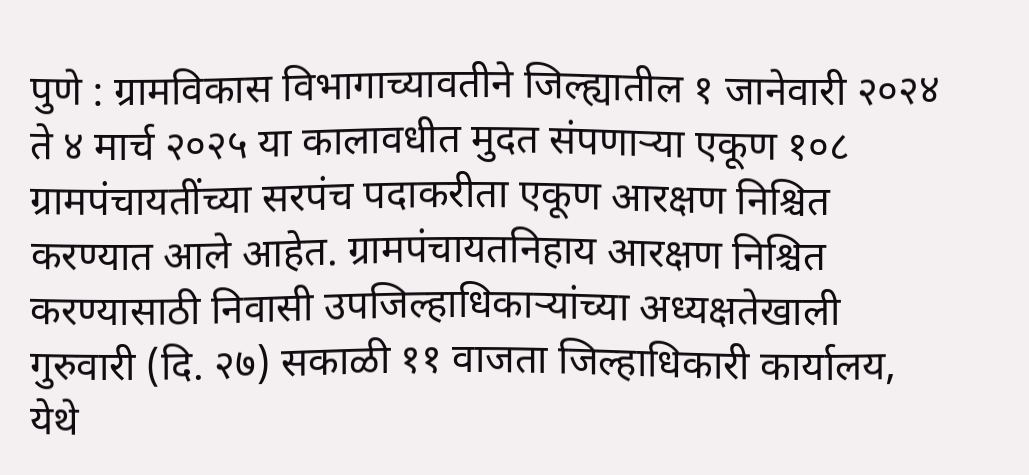पुणे : ग्रामविकास विभागाच्यावतीने जिल्ह्यातील १ जानेवारी २०२४ ते ४ मार्च २०२५ या कालावधीत मुदत संपणाऱ्या एकूण १०८ ग्रामपंचायतींच्या सरपंच पदाकरीता एकूण आरक्षण निश्चित करण्यात आले आहेत. ग्रामपंचायतनिहाय आरक्षण निश्चित करण्यासाठी निवासी उपजिल्हाधिकाऱ्यांच्या अध्यक्षतेखाली गुरुवारी (दि. २७) सकाळी ११ वाजता जिल्हाधिकारी कार्यालय, येथे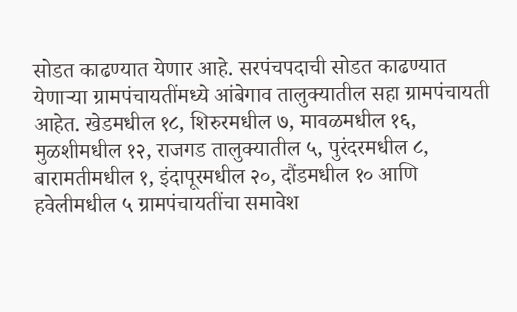सोडत काढण्यात येणार आहे. सरपंचपदाची सोडत काढण्यात येणाऱ्या ग्रामपंचायतींमध्ये आंबेगाव तालुक्यातील सहा ग्रामपंचायती आहेत. खेडमधील १८, शिरुरमधील ७, मावळमधील १६, मुळशीमधील १२, राजगड तालुक्यातील ५, पुरंदरमधील ८, बारामतीमधील १, इंदापूरमधील २०, दौंडमधील १० आणि हवेलीमधील ५ ग्रामपंचायतींचा समावेश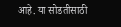आहे. या सोडतीसाठी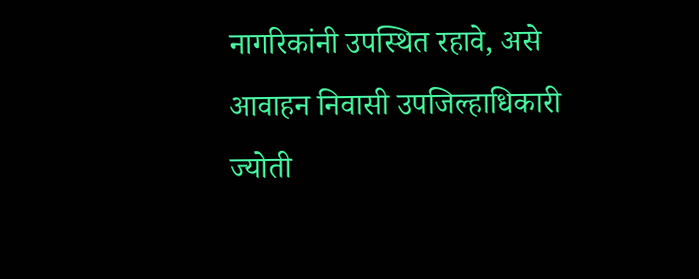नागरिकांनी उपस्थित रहावे, असे आवाहन निवासी उपजिल्हाधिकारी ज्योती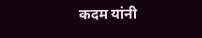कदम यांनी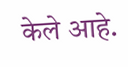केले आहे.